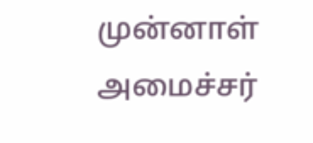முன்னாள் அமைச்சர்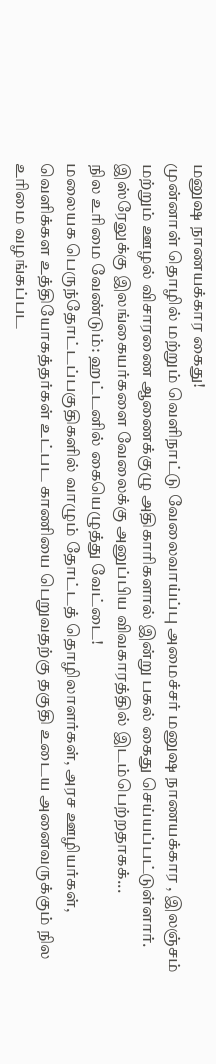மனுஷ நாணயக்கார கைது!
முன்னாள் தொழில் மற்றும் வெளிநாட்டு வேலைவாய்ப்பு அமைச்சர் மனுஷ நாணயக்கார , இலஞ்சம் மற்றும் ஊழல் விசாரணை ஆணைக்குழு அதிகாரிகளால் இன்று பகல் கைது செய்யப்பட்டுள்ளார்.
இஸ்ரேலுக்கு இலங்கையர்களை வேலைக்கு அனுப்பிய விவகாரத்தில் இடம்பெற்றதாகக்...
நில உரிமை வேண்டும்: ஹட்டனில் கையெழுத்து வேட்டை!
மலையக பெருந்தோட்டப்பகுதிகளில் வாழும் தோட்டத் தொழிலாளர்கள், அரச ஊழியர்கள், வெளிக்கள உத்தியோகத்தர்கள் உட்பட காணியை பெறுவதற்கு தகுதி உடைய அனைவருக்கும் நில உரிமை வழங்கப்பட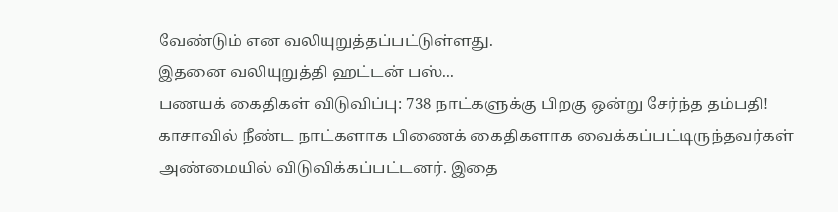வேண்டும் என வலியுறுத்தப்பட்டுள்ளது.
இதனை வலியுறுத்தி ஹட்டன் பஸ்...
பணயக் கைதிகள் விடுவிப்பு: 738 நாட்களுக்கு பிறகு ஒன்று சேர்ந்த தம்பதி!
காசாவில் நீண்ட நாட்களாக பிணைக் கைதிகளாக வைக்கப்பட்டிருந்தவர்கள் அண்மையில் விடுவிக்கப்பட்டனர். இதை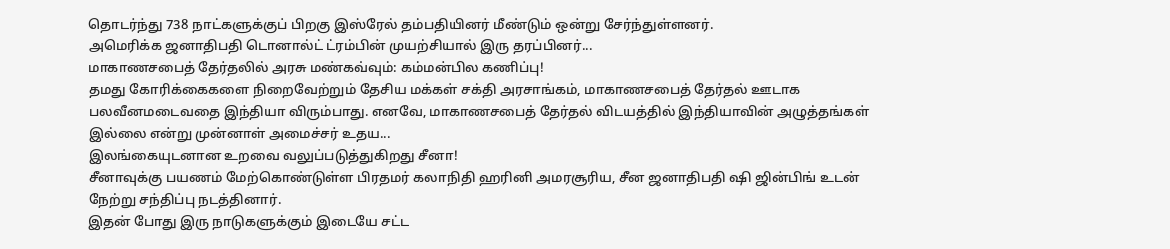தொடர்ந்து 738 நாட்களுக்குப் பிறகு இஸ்ரேல் தம்பதியினர் மீண்டும் ஒன்று சேர்ந்துள்ளனர்.
அமெரிக்க ஜனாதிபதி டொனால்ட் ட்ரம்பின் முயற்சியால் இரு தரப்பினர்...
மாகாணசபைத் தேர்தலில் அரசு மண்கவ்வும்: கம்மன்பில கணிப்பு!
தமது கோரிக்கைகளை நிறைவேற்றும் தேசிய மக்கள் சக்தி அரசாங்கம், மாகாணசபைத் தேர்தல் ஊடாக பலவீனமடைவதை இந்தியா விரும்பாது. எனவே, மாகாணசபைத் தேர்தல் விடயத்தில் இந்தியாவின் அழுத்தங்கள் இல்லை என்று முன்னாள் அமைச்சர் உதய...
இலங்கையுடனான உறவை வலுப்படுத்துகிறது சீனா!
சீனாவுக்கு பயணம் மேற்கொண்டுள்ள பிரதமர் கலாநிதி ஹரினி அமரசூரிய, சீன ஜனாதிபதி ஷி ஜின்பிங் உடன் நேற்று சந்திப்பு நடத்தினார்.
இதன் போது இரு நாடுகளுக்கும் இடையே சட்ட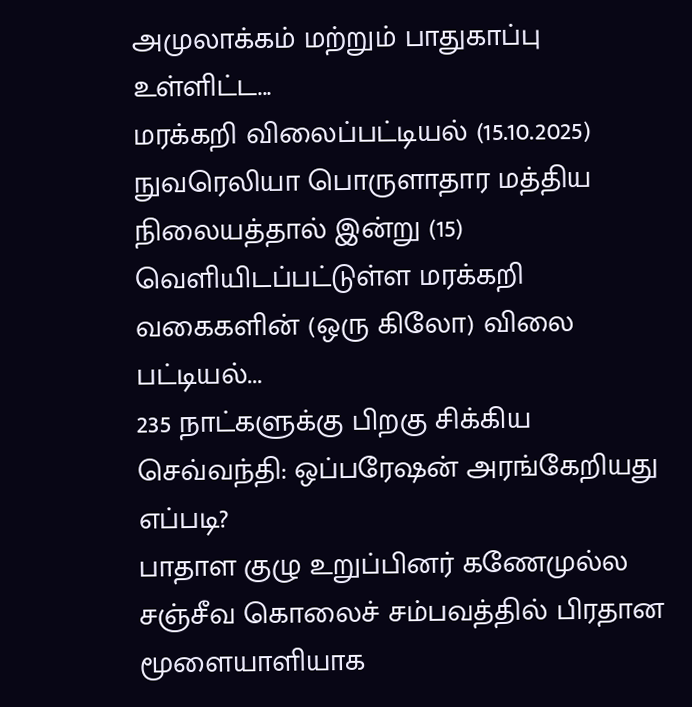அமுலாக்கம் மற்றும் பாதுகாப்பு உள்ளிட்ட...
மரக்கறி விலைப்பட்டியல் (15.10.2025)
நுவரெலியா பொருளாதார மத்திய நிலையத்தால் இன்று (15) வெளியிடப்பட்டுள்ள மரக்கறி வகைகளின் (ஒரு கிலோ) விலை பட்டியல்...
235 நாட்களுக்கு பிறகு சிக்கிய செவ்வந்தி: ஒப்பரேஷன் அரங்கேறியது எப்படி?
பாதாள குழு உறுப்பினர் கணேமுல்ல சஞ்சீவ கொலைச் சம்பவத்தில் பிரதான மூளையாளியாக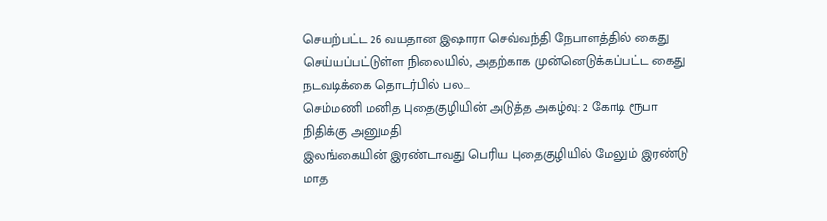செயற்பட்ட 26 வயதான இஷாரா செவ்வந்தி நேபாளத்தில் கைது செய்யப்பட்டுள்ள நிலையில், அதற்காக முன்னெடுக்கப்பட்ட கைது நடவடிக்கை தொடர்பில் பல...
செம்மணி மனித புதைகுழியின் அடுத்த அகழ்வு: 2 கோடி ரூபா நிதிக்கு அனுமதி
இலங்கையின் இரண்டாவது பெரிய புதைகுழியில் மேலும் இரண்டு மாத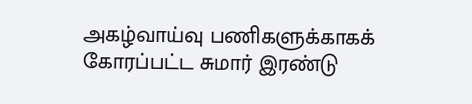அகழ்வாய்வு பணிகளுக்காகக் கோரப்பட்ட சுமார் இரண்டு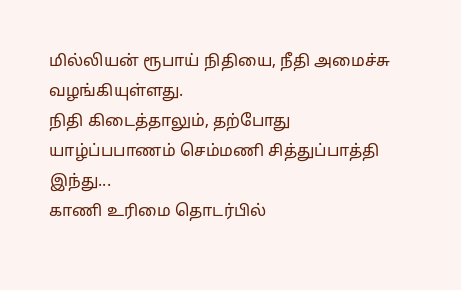மில்லியன் ரூபாய் நிதியை, நீதி அமைச்சு வழங்கியுள்ளது.
நிதி கிடைத்தாலும், தற்போது யாழ்ப்பபாணம் செம்மணி சித்துப்பாத்தி இந்து...
காணி உரிமை தொடர்பில்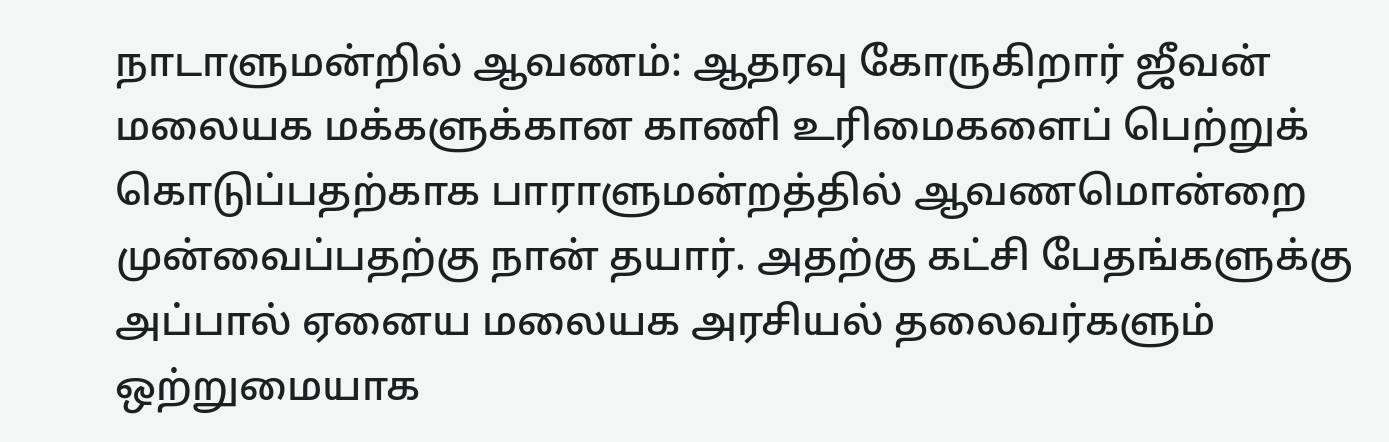நாடாளுமன்றில் ஆவணம்: ஆதரவு கோருகிறார் ஜீவன்
மலையக மக்களுக்கான காணி உரிமைகளைப் பெற்றுக் கொடுப்பதற்காக பாராளுமன்றத்தில் ஆவணமொன்றை முன்வைப்பதற்கு நான் தயார். அதற்கு கட்சி பேதங்களுக்கு அப்பால் ஏனைய மலையக அரசியல் தலைவர்களும் ஒற்றுமையாக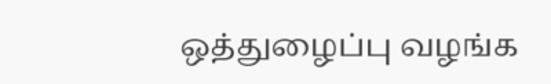ஒத்துழைப்பு வழங்க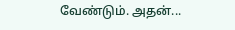வேண்டும். அதன்...